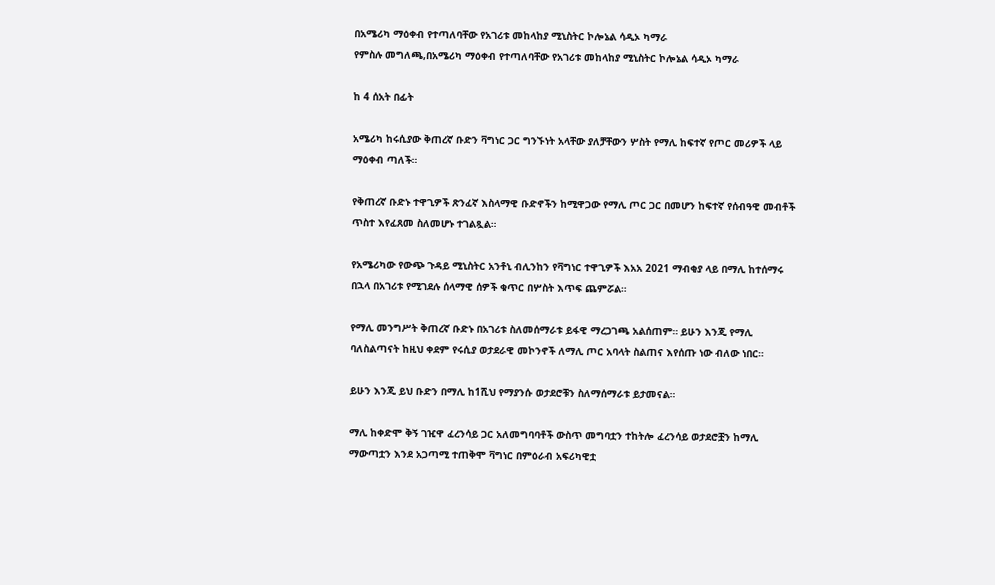በአሜሪካ ማዕቀብ የተጣለባቸው የአገሪቱ መከላከያ ሚኒስትር ኮሎኔል ሳዲኦ ካማራ
የምስሉ መግለጫ,በአሜሪካ ማዕቀብ የተጣለባቸው የአገሪቱ መከላከያ ሚኒስትር ኮሎኔል ሳዲኦ ካማራ

ከ 4 ሰአት በፊት

አሜሪካ ከሩሲያው ቅጠረኛ ቡድን ቫግነር ጋር ግንኙነት አላቸው ያለቻቸውን ሦስት የማሊ ከፍተኛ የጦር መሪዎች ላይ ማዕቀብ ጣለች።

የቅጠረኛ ቡድኑ ተዋጊዎች ጽንፈኛ እስላማዊ ቡድኖችን ከሚዋጋው የማሊ ጦር ጋር በመሆን ከፍተኛ የሰብዓዊ መብቶች ጥስተ እየፈጸመ ስለመሆኑ ተገልጿል።

የአሜሪካው የውጭ ጉዳይ ሚኒስትር አንቶኒ ብሊንከን የቫግነር ተዋጊዎች እአአ 2021 ማብቂያ ላይ በማሊ ከተሰማሩ በኋላ በአገሪቱ የሚገደሉ ሰላማዊ ሰዎች ቁጥር በሦስት እጥፍ ጨምሯል።

የማሊ መንግሥት ቅጠረኛ ቡድኑ በአገሪቱ ስለመሰማራቱ ይፋዊ ማረጋገጫ አልሰጠም። ይሁን እንጂ የማሊ ባለስልጣናት ከዚህ ቀደም የሩሲያ ወታደራዊ መኮንኖች ለማሊ ጦር አባላት ስልጠና እየሰጡ ነው ብለው ነበር።

ይሁን እንጂ ይህ ቡድን በማሊ ከ1ሺህ የማያንሱ ወታደሮቹን ስለማሰማራቱ ይታመናል።

ማሊ ከቀድሞ ቅኝ ገዢዋ ፈረንሳይ ጋር አለመግባባቶች ውስጥ መግባቷን ተከትሎ ፈረንሳይ ወታደሮቿን ከማሊ ማውጣቷን እንደ አጋጣሚ ተጠቅሞ ቫግነር በምዕራብ አፍሪካዊቷ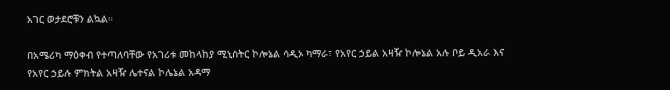አገር ወታደሮቹን ልኳል።

በአሜሪካ ማዕቀብ የተጣለባቸው የአገሪቱ መከላከያ ሚኒስትር ኮሎኔል ሳዲኦ ካማራ፣ የአየር ኃይል አዛዥ ኮሎኔል አሉ ቦይ ዲአራ እና የአየር ኃይሉ ምክትል አዛዥ ሌተናል ኮሌኔል አዳማ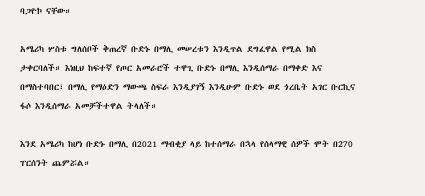ባጋዮኮ ናቸው።

አሜሪካ ሦስቱ ግለሰቦች ቅጠረኛ ቡድኑ በማሊ መሠረቱን እንዲጥል ደግፈዋል የሚል ክስ ታቀርባለች። እነዚህ ከፍተኛ የጦር አመራሮች ተዋጊ ቡድኑ በማሊ እንዲሰማራ በማቀድ እና በማስተባበር፣ በማሊ የማዕድን ማውጫ ስፍራ እንዲያገኝ እንዲሁም ቡድኑ ወደ ጎረቤት አገር ቡርኪና ፋሶ እንዲሰማራ አመቻችተዋል ትላለች።

እንደ አሜሪካ ከሆነ ቡድኑ በማሊ በ2021 ማብቂያ ላይ ከተሰማራ በኋላ የሰላማዊ ሰዎች ሞት በ270 ፐርሰንት ጨምሯል።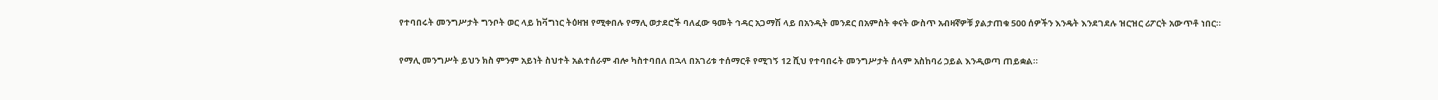የተባበሩት መንግሥታት ግንቦት ወር ላይ ከቫግነር ትዕዛዝ የሚቀበሉ የማሊ ወታደሮች ባለፈው ዓመት ኅዳር አጋማሽ ላይ በአንዲት መንደር በአምስት ቀናት ውስጥ አብዛኛዎቹ ያልታጠቁ 500 ሰዎችን እንዴት እንደገደሉ ዝርዝር ሪፖርት አውጥቶ ነበር።

የማሊ መንግሥት ይህን ክስ ምንም አይነት ስህተት አልተሰራም ብሎ ካስተባበለ በኋላ በአገሪቱ ተሰማርቶ የሚገኝ 12 ሺህ የተባበሩት መንግሥታት ሰላም አስከባሪ ኃይል እንዲወጣ ጠይቋል።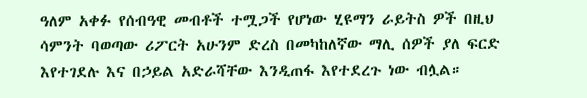ዓለም አቀፉ የሰብዓዊ መብቶች ተሟጋች የሆነው ሂዩማን ራይትስ ዎች በዚህ ሳምንት ባወጣው ሪፖርት አሁንም ድረስ በመካከለኛው ማሊ ሰዎች ያለ ፍርድ እየተገደሉ እና በኃይል አድራሻቸው እንዲጠፋ እየተደረጉ ነው ብሏል።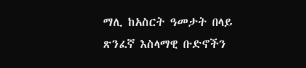ማሊ ከአስርት ዓመታት በላይ ጽንፈኛ እስላማዊ ቡድኖችን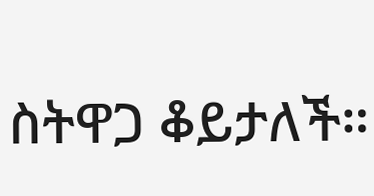ስትዋጋ ቆይታለች።